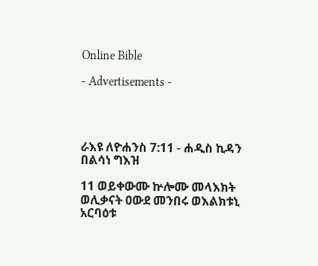Online Bible

- Advertisements -




ራእዩ ለዮሐንስ 7:11 - ሐዲስ ኪዳን በልሳነ ግእዝ

11 ወይቀውሙ ኵሎሙ መላእክት ወሊቃናት ዐውደ መንበሩ ወእልክቱኒ አርባዕቱ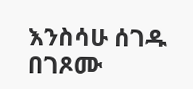እንስሳሁ ሰገዱ በገጾሙ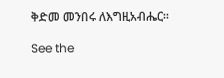ቅድመ መንበሩ ለእግዚአብሔር።

See the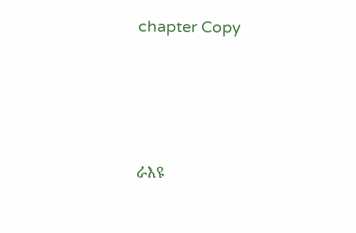chapter Copy




ራእዩ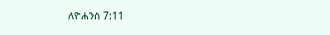ለዮሐንስ 7:11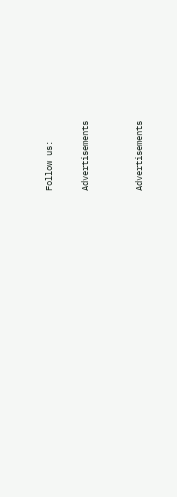Follow us:

Advertisements


Advertisements